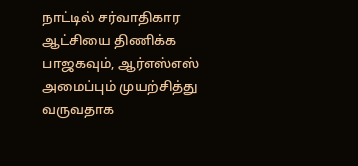நாட்டில் சர்வாதிகார ஆட்சியை திணிக்க பாஜகவும், ஆர்எஸ்எஸ் அமைப்பும் முயற்சித்து வருவதாக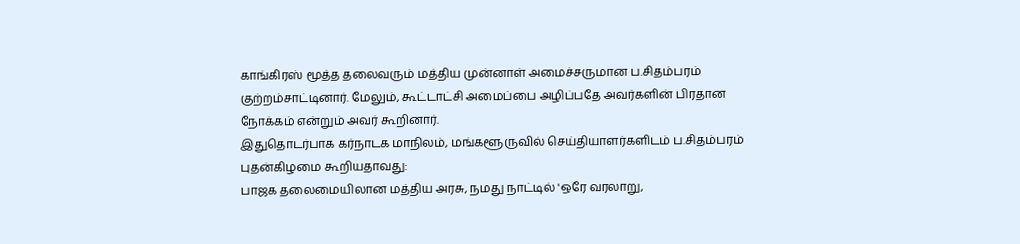காங்கிரஸ் மூத்த தலைவரும் மத்திய முன்னாள் அமைச்சருமான ப.சிதம்பரம் குற்றம்சாட்டினார். மேலும், கூட்டாட்சி அமைப்பை அழிப்பதே அவர்களின் பிரதான நோக்கம் என்றும் அவர் கூறினார்.
இதுதொடர்பாக கர்நாடக மாநிலம், மங்களூருவில் செய்தியாளர்களிடம் ப.சிதம்பரம் புதன்கிழமை கூறியதாவது:
பாஜக தலைமையிலான மத்திய அரசு, நமது நாட்டில் 'ஒரே வரலாறு,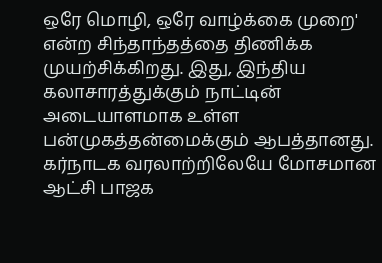ஒரே மொழி, ஒரே வாழ்க்கை முறை' என்ற சிந்தாந்தத்தை திணிக்க முயற்சிக்கிறது. இது, இந்திய கலாசாரத்துக்கும் நாட்டின் அடையாளமாக உள்ள பன்முகத்தன்மைக்கும் ஆபத்தானது.
கர்நாடக வரலாற்றிலேயே மோசமான ஆட்சி பாஜக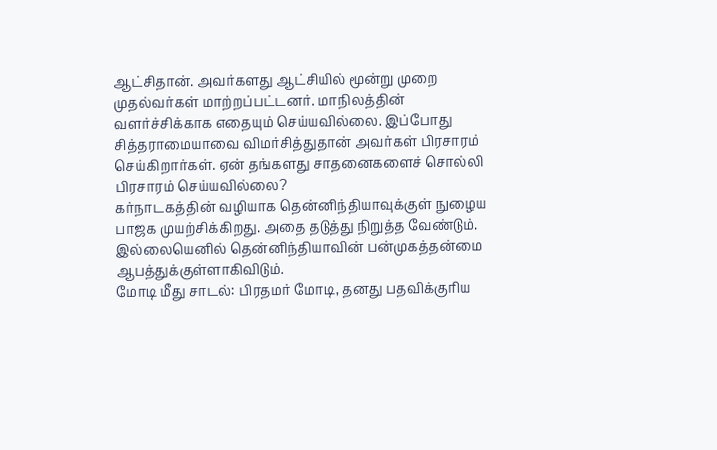ஆட்சிதான். அவர்களது ஆட்சியில் மூன்று முறை முதல்வர்கள் மாற்றப்பட்டனர். மாநிலத்தின் வளர்ச்சிக்காக எதையும் செய்யவில்லை. இப்போது சித்தராமையாவை விமர்சித்துதான் அவர்கள் பிரசாரம் செய்கிறார்கள். ஏன் தங்களது சாதனைகளைச் சொல்லி பிரசாரம் செய்யவில்லை?
கர்நாடகத்தின் வழியாக தென்னிந்தியாவுக்குள் நுழைய பாஜக முயற்சிக்கிறது. அதை தடுத்து நிறுத்த வேண்டும். இல்லையெனில் தென்னிந்தியாவின் பன்முகத்தன்மை ஆபத்துக்குள்ளாகிவிடும்.
மோடி மீது சாடல்: பிரதமர் மோடி, தனது பதவிக்குரிய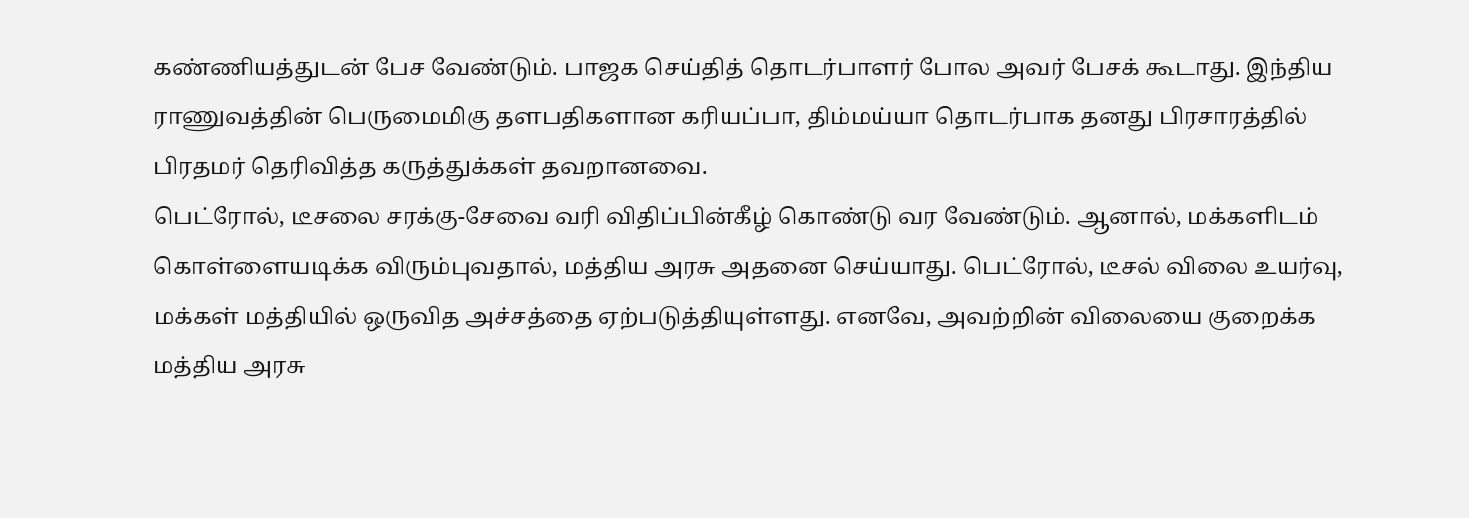கண்ணியத்துடன் பேச வேண்டும். பாஜக செய்தித் தொடர்பாளர் போல அவர் பேசக் கூடாது. இந்திய ராணுவத்தின் பெருமைமிகு தளபதிகளான கரியப்பா, திம்மய்யா தொடர்பாக தனது பிரசாரத்தில் பிரதமர் தெரிவித்த கருத்துக்கள் தவறானவை.
பெட்ரோல், டீசலை சரக்கு-சேவை வரி விதிப்பின்கீழ் கொண்டு வர வேண்டும். ஆனால், மக்களிடம் கொள்ளையடிக்க விரும்புவதால், மத்திய அரசு அதனை செய்யாது. பெட்ரோல், டீசல் விலை உயர்வு, மக்கள் மத்தியில் ஒருவித அச்சத்தை ஏற்படுத்தியுள்ளது. எனவே, அவற்றின் விலையை குறைக்க மத்திய அரசு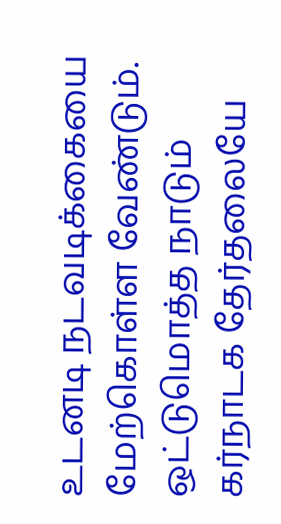உடனடி நடவடிக்கையை மேற்கொள்ள வேண்டும்.
ஒட்டுமொத்த நாடும் கர்நாடக தேர்தலையே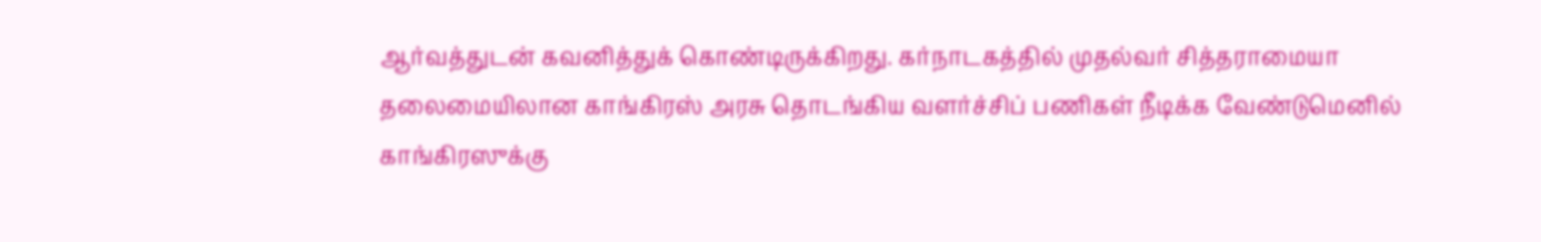ஆர்வத்துடன் கவனித்துக் கொண்டிருக்கிறது. கர்நாடகத்தில் முதல்வர் சித்தராமையா தலைமையிலான காங்கிரஸ் அரசு தொடங்கிய வளர்ச்சிப் பணிகள் நீடிக்க வேண்டுமெனில் காங்கிரஸுக்கு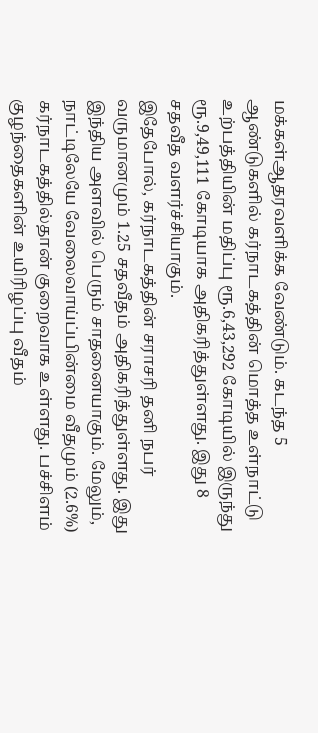மக்கள்ஆதரவளிக்க வேண்டும். கடந்த 5 ஆண்டுகளில் கர்நாடகத்தின் மொத்த உள்நாட்டு உற்பத்தியின் மதிப்பு ரூ.6,43,292 கோடியில் இருந்து ரூ.9,49,111 கோடியாக அதிகரித்துள்ளது. இது 8 சதவீத வளர்ச்சியாகும்.
இதேபோல், கர்நாடகத்தின் சராசரி தனி நபர் வருமானமும் 1.25 சதவீதம் அதிகரித்துள்ளது. இது இந்திய அளவில் பெரும் சாதனையாகும். மேலும், நாட்டிலேயே வேலைவாய்ப்பின்மை வீதமும் (2.6%) கர்நாடகத்தில்தான் குறைவாக உள்ளது. பச்சிளம் குழந்தைகளின் உயிரிழப்பு வீதம்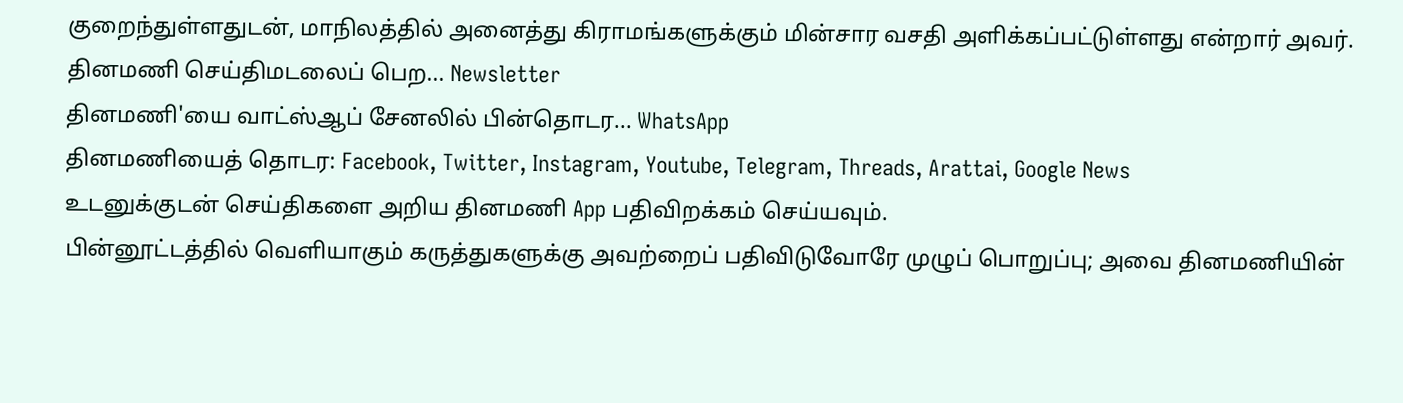குறைந்துள்ளதுடன், மாநிலத்தில் அனைத்து கிராமங்களுக்கும் மின்சார வசதி அளிக்கப்பட்டுள்ளது என்றார் அவர்.
தினமணி செய்திமடலைப் பெற... Newsletter
தினமணி'யை வாட்ஸ்ஆப் சேனலில் பின்தொடர... WhatsApp
தினமணியைத் தொடர: Facebook, Twitter, Instagram, Youtube, Telegram, Threads, Arattai, Google News
உடனுக்குடன் செய்திகளை அறிய தினமணி App பதிவிறக்கம் செய்யவும்.
பின்னூட்டத்தில் வெளியாகும் கருத்துகளுக்கு அவற்றைப் பதிவிடுவோரே முழுப் பொறுப்பு; அவை தினமணியின்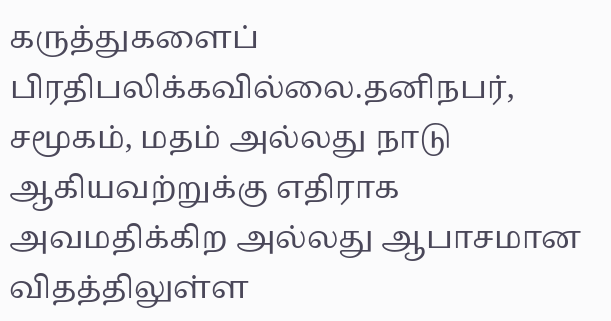கருத்துகளைப் பிரதிபலிக்கவில்லை.தனிநபர், சமூகம், மதம் அல்லது நாடு ஆகியவற்றுக்கு எதிராக அவமதிக்கிற அல்லது ஆபாசமான விதத்திலுள்ள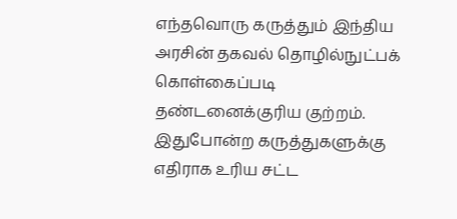எந்தவொரு கருத்தும் இந்திய அரசின் தகவல் தொழில்நுட்பக் கொள்கைப்படி தண்டனைக்குரிய குற்றம். இதுபோன்ற கருத்துகளுக்கு எதிராக உரிய சட்ட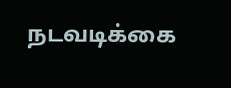நடவடிக்கை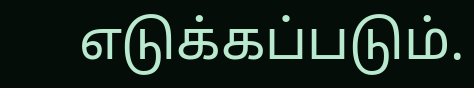எடுக்கப்படும்.